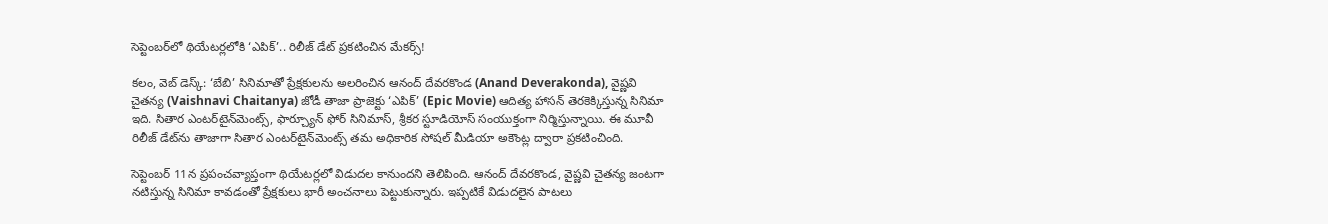సెప్టెంబర్‌లో థియేటర్లలోకి ‘ఎపిక్’.. రిలీజ్ డేట్ ప్రకటించిన మేకర్స్!

కలం, వెబ్ డెస్క్: ‘బేబి’ సినిమాతో ప్రేక్షకులను అలరించిన ఆనంద్ దేవరకొండ (Anand Deverakonda), వైష్ణవి చైతన్య (Vaishnavi Chaitanya) జోడీ తాజా ప్రాజెక్టు ‘ఎపిక్’ (Epic Movie) ఆదిత్య హాసన్ తెరకెక్కిస్తున్న సినిమా ఇది. సితార ఎంటర్‌టైన్‌మెంట్స్, ఫార్చ్యూన్ ఫోర్ సినిమాస్, శ్రీకర స్టూడియోస్ సంయుక్తంగా నిర్మిస్తున్నాయి. ఈ మూవీ రిలీజ్ డేట్‌ను తాజాగా సితార ఎంటర్‌టైన్‌మెంట్స్ తమ అధికారిక సోషల్ మీడియా అకౌంట్ల ద్వారా ప్రకటించింది.

సెప్టెంబర్ 11న ప్రపంచవ్యాప్తంగా థియేటర్లలో విడుదల కానుందని తెలిపింది. ఆనంద్ దేవరకొండ, వైష్ణవి చైతన్య జంటగా నటిస్తున్న సినిమా కావడంతో ప్రేక్షకులు భారీ అంచనాలు పెట్టుకున్నారు. ఇప్పటికే విడుదలైన పాటలు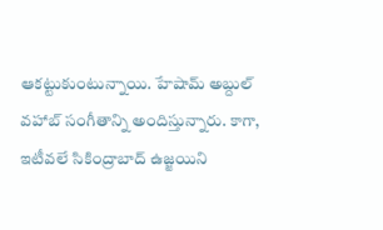ఆకట్టుకుంటున్నాయి. హేషామ్ అబ్దుల్ వహాబ్ సంగీతాన్ని అందిస్తున్నారు. కాగా, ఇటీవలే సికింద్రాబాద్ ఉజ్జయిని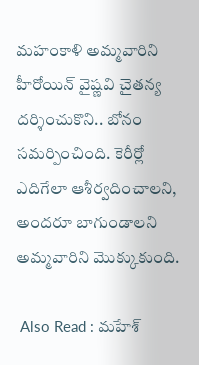మహంకాళి అమ్మవారిని హీరోయిన్ వైష్ణవి చైతన్య దర్శించుకొని.. బోనం సమర్పించింది. కెరీర్లో ఎదిగేలా ఆశీర్వదించాలని, అందరూ బాగుండాలని అమ్మవారిని మొక్కుకుంది.

 Also Read : మ‌హేశ్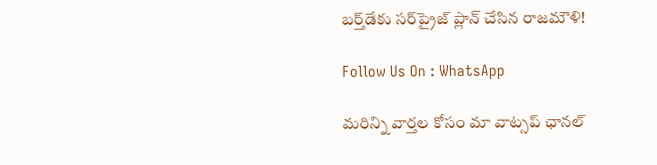బ‌ర్త్‌డేకు స‌ర్‌ప్రైజ్ ప్లాన్ చేసిన రాజ‌మౌళి!

Follow Us On : WhatsApp

మ‌రిన్ని వార్త‌ల కోసం మా వాట్స‌ప్ ఛాన‌ల్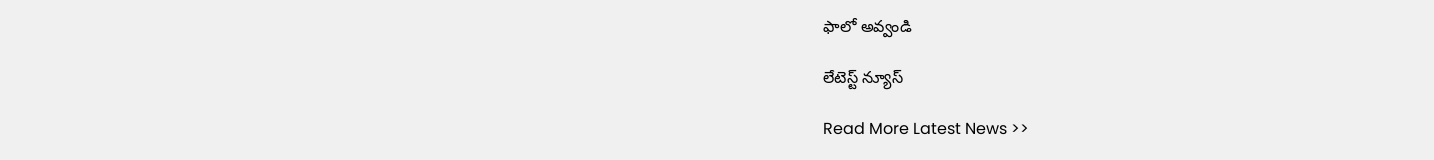ఫాలో అవ్వండి

లేటెస్ట్ న్యూస్‌

Read More Latest News >>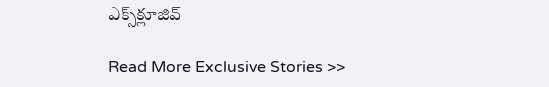ఎక్స్‌క్లూజివ్‌

Read More Exclusive Stories >>